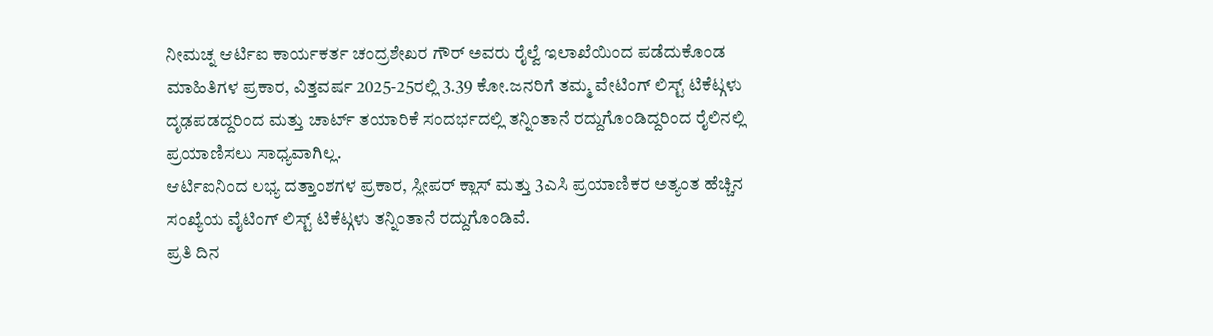ನೀಮಚ್ನ ಆರ್ಟಿಐ ಕಾರ್ಯಕರ್ತ ಚಂದ್ರಶೇಖರ ಗೌರ್ ಅವರು ರೈಲ್ವೆ ಇಲಾಖೆಯಿಂದ ಪಡೆದುಕೊಂಡ ಮಾಹಿತಿಗಳ ಪ್ರಕಾರ, ವಿತ್ತವರ್ಷ 2025-25ರಲ್ಲಿ 3.39 ಕೋ.ಜನರಿಗೆ ತಮ್ಮ ವೇಟಿಂಗ್ ಲಿಸ್ಟ್ ಟಿಕೆಟ್ಗಳು ದೃಢಪಡದ್ದರಿಂದ ಮತ್ತು ಚಾರ್ಟ್ ತಯಾರಿಕೆ ಸಂದರ್ಭದಲ್ಲಿ ತನ್ನಿಂತಾನೆ ರದ್ದುಗೊಂಡಿದ್ದರಿಂದ ರೈಲಿನಲ್ಲಿ ಪ್ರಯಾಣಿಸಲು ಸಾಧ್ಯವಾಗಿಲ್ಲ.
ಆರ್ಟಿಐನಿಂದ ಲಭ್ಯ ದತ್ತಾಂಶಗಳ ಪ್ರಕಾರ, ಸ್ಲೀಪರ್ ಕ್ಲಾಸ್ ಮತ್ತು 3ಎಸಿ ಪ್ರಯಾಣಿಕರ ಅತ್ಯಂತ ಹೆಚ್ಚಿನ ಸಂಖ್ಯೆಯ ವೈಟಿಂಗ್ ಲಿಸ್ಟ್ ಟಿಕೆಟ್ಗಳು ತನ್ನಿಂತಾನೆ ರದ್ದುಗೊಂಡಿವೆ.
ಪ್ರತಿ ದಿನ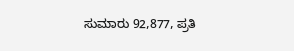ಸುಮಾರು 92,877, ಪ್ರತಿ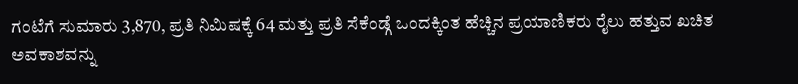ಗಂಟೆಗೆ ಸುಮಾರು 3,870, ಪ್ರತಿ ನಿಮಿಷಕ್ಕೆ 64 ಮತ್ತು ಪ್ರತಿ ಸೆಕೆಂಡ್ಗೆ ಒಂದಕ್ಕಿಂತ ಹೆಚ್ಚಿನ ಪ್ರಯಾಣಿಕರು ರೈಲು ಹತ್ತುವ ಖಚಿತ ಅವಕಾಶವನ್ನು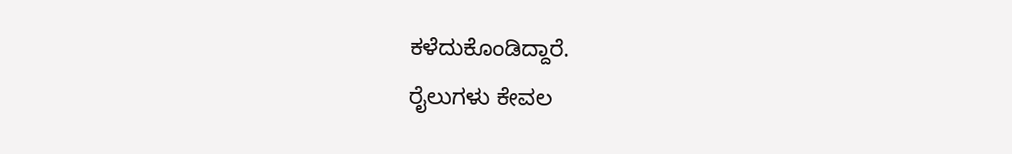ಕಳೆದುಕೊಂಡಿದ್ದಾರೆ.
ರೈಲುಗಳು ಕೇವಲ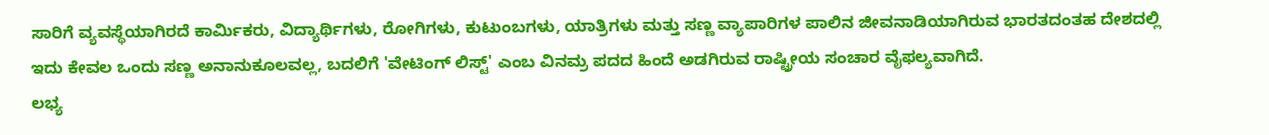ಸಾರಿಗೆ ವ್ಯವಸ್ಥೆಯಾಗಿರದೆ ಕಾರ್ಮಿಕರು, ವಿದ್ಯಾರ್ಥಿಗಳು, ರೋಗಿಗಳು, ಕುಟುಂಬಗಳು, ಯಾತ್ರಿಗಳು ಮತ್ತು ಸಣ್ಣ ವ್ಯಾಪಾರಿಗಳ ಪಾಲಿನ ಜೀವನಾಡಿಯಾಗಿರುವ ಭಾರತದಂತಹ ದೇಶದಲ್ಲಿ ಇದು ಕೇವಲ ಒಂದು ಸಣ್ಣ ಅನಾನುಕೂಲವಲ್ಲ, ಬದಲಿಗೆ 'ವೇಟಿಂಗ್ ಲಿಸ್ಟ್' ಎಂಬ ವಿನಮ್ರ ಪದದ ಹಿಂದೆ ಅಡಗಿರುವ ರಾಷ್ಟ್ರೀಯ ಸಂಚಾರ ವೈಫಲ್ಯವಾಗಿದೆ.
ಲಭ್ಯ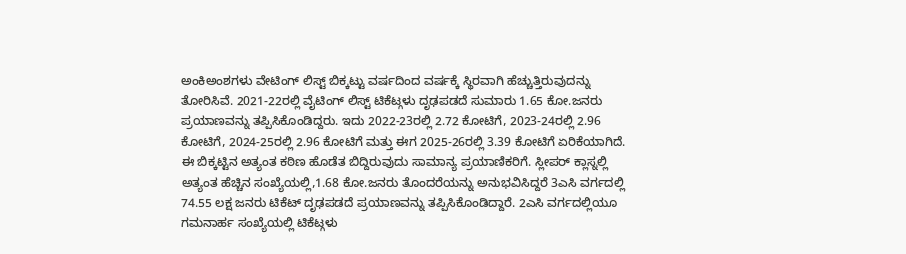ಅಂಕಿಅಂಶಗಳು ವೇಟಿಂಗ್ ಲಿಸ್ಟ್ ಬಿಕ್ಕಟ್ಟು ವರ್ಷದಿಂದ ವರ್ಷಕ್ಕೆ ಸ್ಥಿರವಾಗಿ ಹೆಚ್ಚುತ್ತಿರುವುದನ್ನು ತೋರಿಸಿವೆ. 2021-22ರಲ್ಲಿ ವೈಟಿಂಗ್ ಲಿಸ್ಟ್ ಟಿಕೆಟ್ಗಳು ದೃಢಪಡದೆ ಸುಮಾರು 1.65 ಕೋ.ಜನರು ಪ್ರಯಾಣವನ್ನು ತಪ್ಪಿಸಿಕೊಂಡಿದ್ದರು. ಇದು 2022-23ರಲ್ಲಿ 2.72 ಕೋಟಿಗೆ, 2023-24ರಲ್ಲಿ 2.96 ಕೋಟಿಗೆ, 2024-25ರಲ್ಲಿ 2.96 ಕೋಟಿಗೆ ಮತ್ತು ಈಗ 2025-26ರಲ್ಲಿ 3.39 ಕೋಟಿಗೆ ಏರಿಕೆಯಾಗಿದೆ.
ಈ ಬಿಕ್ಕಟ್ಟಿನ ಅತ್ಯಂತ ಕಠಿಣ ಹೊಡೆತ ಬಿದ್ದಿರುವುದು ಸಾಮಾನ್ಯ ಪ್ರಯಾಣಿಕರಿಗೆ. ಸ್ಲೀಪರ್ ಕ್ಲಾಸ್ನಲ್ಲಿ ಅತ್ಯಂತ ಹೆಚ್ಚಿನ ಸಂಖ್ಯೆಯಲ್ಲಿ,1.68 ಕೋ.ಜನರು ತೊಂದರೆಯನ್ನು ಅನುಭವಿಸಿದ್ದರೆ 3ಎಸಿ ವರ್ಗದಲ್ಲಿ 74.55 ಲಕ್ಷ ಜನರು ಟಿಕೆಟ್ ದೃಢಪಡದೆ ಪ್ರಯಾಣವನ್ನು ತಪ್ಪಿಸಿಕೊಂಡಿದ್ದಾರೆ. 2ಎಸಿ ವರ್ಗದಲ್ಲಿಯೂ ಗಮನಾರ್ಹ ಸಂಖ್ಯೆಯಲ್ಲಿ ಟಿಕೆಟ್ಗಳು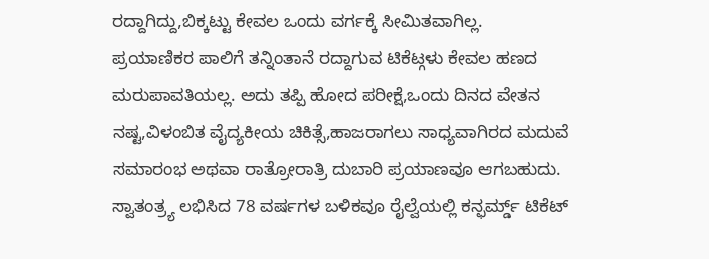ರದ್ದಾಗಿದ್ದು,ಬಿಕ್ಕಟ್ಟು ಕೇವಲ ಒಂದು ವರ್ಗಕ್ಕೆ ಸೀಮಿತವಾಗಿಲ್ಲ.
ಪ್ರಯಾಣಿಕರ ಪಾಲಿಗೆ ತನ್ನಿಂತಾನೆ ರದ್ದಾಗುವ ಟಿಕೆಟ್ಗಳು ಕೇವಲ ಹಣದ ಮರುಪಾವತಿಯಲ್ಲ. ಅದು ತಪ್ಪಿ ಹೋದ ಪರೀಕ್ಷೆ,ಒಂದು ದಿನದ ವೇತನ ನಷ್ಟ,ವಿಳಂಬಿತ ವೈದ್ಯಕೀಯ ಚಿಕಿತ್ಸೆ,ಹಾಜರಾಗಲು ಸಾಧ್ಯವಾಗಿರದ ಮದುವೆ ಸಮಾರಂಭ ಅಥವಾ ರಾತ್ರೋರಾತ್ರಿ ದುಬಾರಿ ಪ್ರಯಾಣವೂ ಆಗಬಹುದು.
ಸ್ವಾತಂತ್ರ್ಯ ಲಭಿಸಿದ 78 ವರ್ಷಗಳ ಬಳಿಕವೂ ರೈಲ್ವೆಯಲ್ಲಿ ಕನ್ಫರ್ಮ್ಡ್ ಟಿಕೆಟ್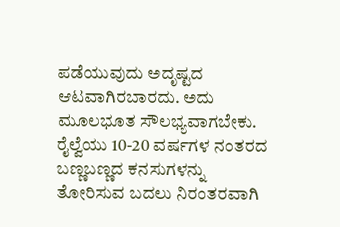ಪಡೆಯುವುದು ಅದೃಷ್ಟದ ಆಟವಾಗಿರಬಾರದು. ಅದು ಮೂಲಭೂತ ಸೌಲಭ್ಯವಾಗಬೇಕು. ರೈಲ್ವೆಯು 10-20 ವರ್ಷಗಳ ನಂತರದ ಬಣ್ಣಬಣ್ಣದ ಕನಸುಗಳನ್ನು ತೋರಿಸುವ ಬದಲು ನಿರಂತರವಾಗಿ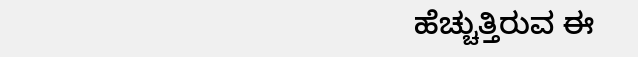ಹೆಚ್ಚುತ್ತಿರುವ ಈ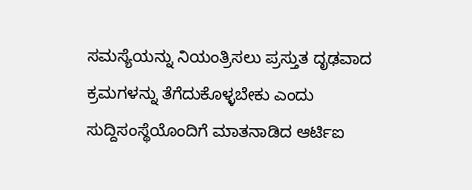ಸಮಸ್ಯೆಯನ್ನು ನಿಯಂತ್ರಿಸಲು ಪ್ರಸ್ತುತ ದೃಢವಾದ ಕ್ರಮಗಳನ್ನು ತೆಗೆದುಕೊಳ್ಳಬೇಕು ಎಂದು ಸುದ್ದಿಸಂಸ್ಥೆಯೊಂದಿಗೆ ಮಾತನಾಡಿದ ಆರ್ಟಿಐ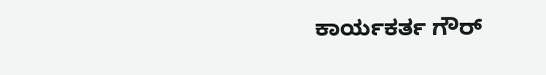ಕಾರ್ಯಕರ್ತ ಗೌರ್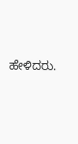ಹೇಳಿದರು.